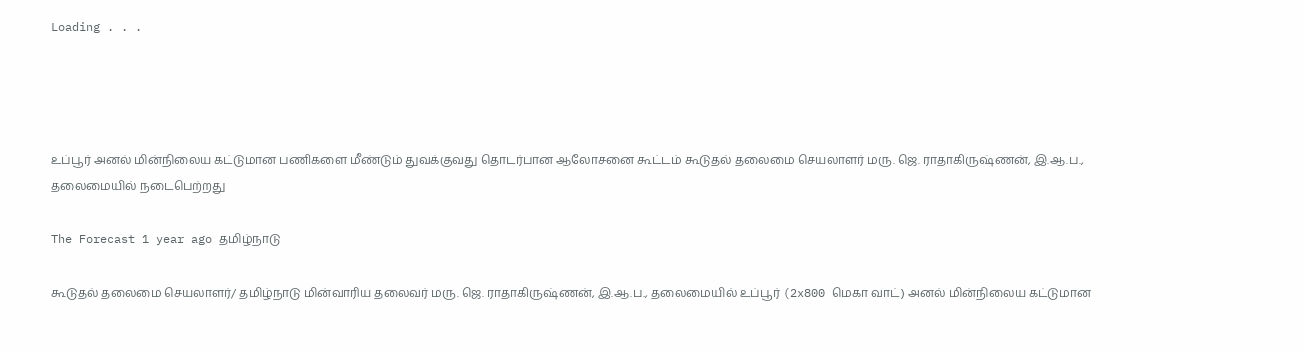Loading . . .




உப்பூர் அனல் மின்நிலைய கட்டுமான பணிகளை மீண்டும் துவக்குவது தொடர்பான ஆலோசனை கூட்டம் கூடுதல் தலைமை செயலாளர் மரு. ஜெ. ராதாகிருஷ்ணன், இ.ஆ.ப., தலைமையில் நடைபெற்றது

The Forecast 1 year ago தமிழ்நாடு

கூடுதல் தலைமை செயலாளர்/ தமிழ்நாடு மின்வாரிய தலைவர் மரு. ஜெ. ராதாகிருஷ்ணன், இ.ஆ.ப., தலைமையில் உப்பூர் (2x800 மெகா வாட்) அனல் மின்நிலைய கட்டுமான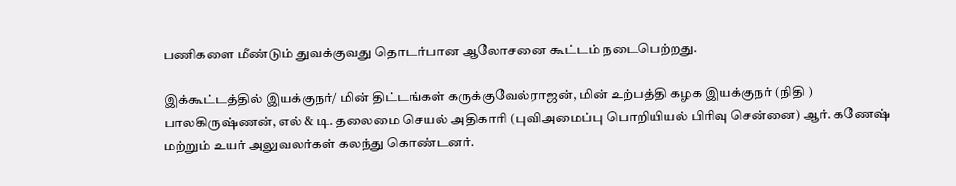பணிகளை மீண்டும் துவக்குவது தொடர்பான ஆலோசனை கூட்டம் நடைபெற்றது.

இக்கூட்டத்தில் இயக்குநர்/ மின் திட்டங்கள் கருக்குவேல்ராஜன், மின் உற்பத்தி கழக இயக்குநர் (நிதி ) பாலகிருஷ்ணன், எல் & டி. தலைமை செயல் அதிகாரி (புவிஅமைப்பு பொறியியல் பிரிவு சென்னை) ஆர். கணேஷ் மற்றும் உயர் அலுவலர்கள் கலந்து கொண்டனர்.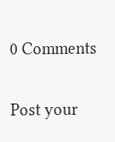0 Comments

Post your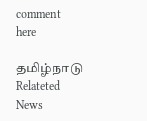comment here

தமிழ்நாடு Relateted News